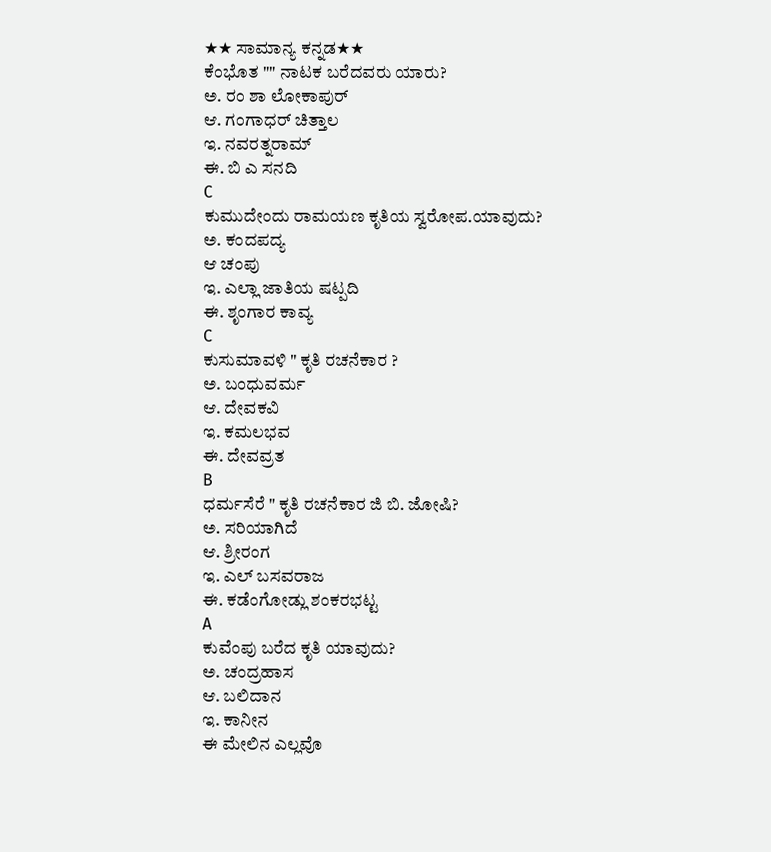★★ ಸಾಮಾನ್ಯ ಕನ್ನಡ★★
ಕೆಂಭೊತ "" ನಾಟಕ ಬರೆದವರು ಯಾರು?
ಅ. ರಂ ಶಾ ಲೋಕಾಪುರ್
ಆ. ಗಂಗಾಧರ್ ಚಿತ್ತಾಲ
ಇ. ನವರತ್ನರಾಮ್
ಈ. ಬಿ ಎ ಸನದಿ
C
ಕುಮುದೇಂದು ರಾಮಯಣ ಕೃತಿಯ ಸ್ವರೋಪ.ಯಾವುದು?
ಅ. ಕಂದಪದ್ಯ
ಆ ಚಂಪು
ಇ. ಎಲ್ಲಾ ಜಾತಿಯ ಷಟ್ಪದಿ
ಈ. ಶೃಂಗಾರ ಕಾವ್ಯ
C
ಕುಸುಮಾವಳಿ " ಕೃತಿ ರಚನೆಕಾರ ?
ಅ. ಬಂಧುವರ್ಮ
ಆ. ದೇವಕವಿ
ಇ. ಕಮಲಭವ
ಈ. ದೇವವ್ರತ
B
ಧರ್ಮಸೆರೆ " ಕೃತಿ ರಚನೆಕಾರ ಜಿ ಬಿ. ಜೋಷಿ?
ಅ. ಸರಿಯಾಗಿದೆ
ಆ. ಶ್ರೀರಂಗ
ಇ. ಎಲ್ ಬಸವರಾಜ
ಈ. ಕಡೆಂಗೋಡ್ಲು ಶಂಕರಭಟ್ಟ
A
ಕುವೆಂಪು ಬರೆದ ಕೃತಿ ಯಾವುದು?
ಅ. ಚಂದ್ರಹಾಸ
ಆ. ಬಲಿದಾನ
ಇ. ಕಾನೀನ
ಈ ಮೇಲಿನ ಎಲ್ಲವೊ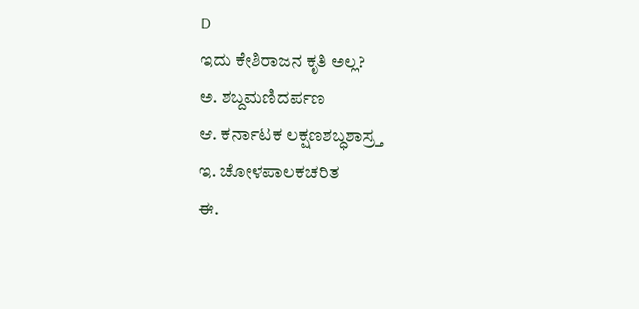D
ಇದು ಕೇಶಿರಾಜನ ಕೃತಿ ಅಲ್ಲ?
ಅ. ಶಬ್ದಮಣಿದರ್ಪಣ
ಆ. ಕರ್ನಾಟಕ ಲಕ್ಷಣಶಬ್ಧಶಾಸ್ರ್ತ
ಇ. ಚೋಳಪಾಲಕಚರಿತ
ಈ.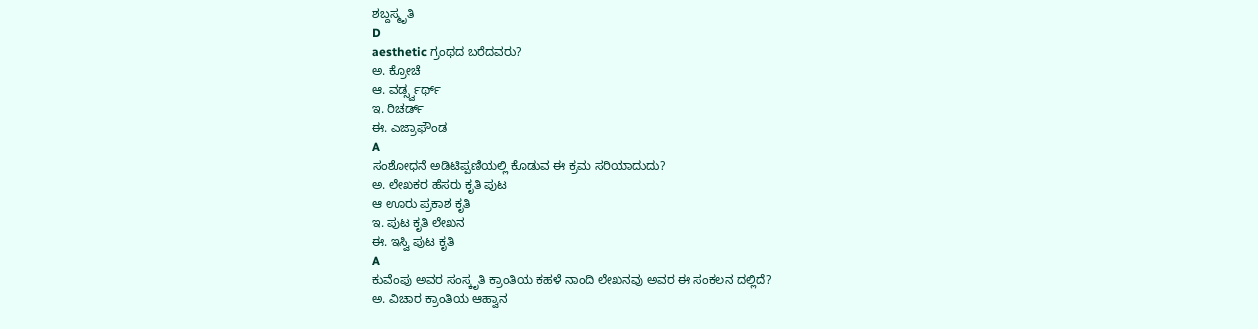ಶಬ್ದಸ್ಮೃತಿ
D
aesthetic ಗ್ರಂಥದ ಬರೆದವರು?
ಅ. ಕ್ರೋಚೆ
ಆ. ವರ್ಡ್ಸ್ವರ್ಥ್
ಇ. ರಿಚರ್ಡ್
ಈ. ಎಜ್ರಾಫೌಂಡ
A
ಸಂಶೋಧನೆ ಅಡಿಟಿಪ್ಪಣಿಯಲ್ಲಿ ಕೊಡುವ ಈ ಕ್ರಮ ಸರಿಯಾದುದು?
ಅ. ಲೇಖಕರ ಹೆಸರು ಕೃತಿ ಪುಟ
ಆ ಊರು ಪ್ರಕಾಶ ಕೃತಿ
ಇ. ಪುಟ ಕೃತಿ ಲೇಖನ
ಈ. ಇಸ್ವಿ ಪುಟ ಕೃತಿ
A
ಕುವೆಂಪು ಅವರ ಸಂಸ್ಕೃತಿ ಕ್ರಾಂತಿಯ ಕಹಳೆ ನಾಂದಿ ಲೇಖನವು ಅವರ ಈ ಸಂಕಲನ ದಲ್ಲಿದೆ?
ಅ. ವಿಚಾರ ಕ್ರಾಂತಿಯ ಆಹ್ವಾನ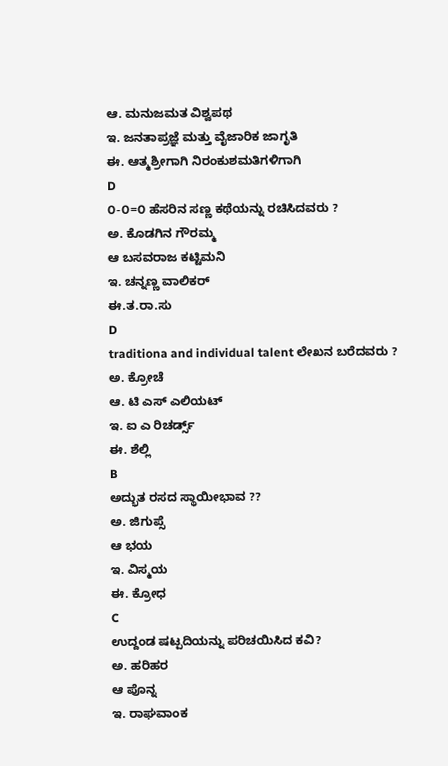ಆ. ಮನುಜಮತ ವಿಶ್ವಪಥ
ಇ. ಜನತಾಪ್ರಜ್ಞೆ ಮತ್ತು ವೈಜಾರಿಕ ಜಾಗೃತಿ
ಈ. ಆತ್ಮಶ್ರೀಗಾಗಿ ನಿರಂಕುಶಮತಿಗಳಿಗಾಗಿ
D
೦-೦=೦ ಹೆಸರಿನ ಸಣ್ಣ ಕಥೆಯನ್ನು ರಚಿಸಿದವರು ?
ಅ. ಕೊಡಗಿನ ಗೌರಮ್ಮ
ಆ ಬಸವರಾಜ ಕಟ್ಟಿಮನಿ
ಇ. ಚನ್ನಣ್ಣ ವಾಲಿಕರ್
ಈ.ತ.ರಾ.ಸು
D
traditiona and individual talent ಲೇಖನ ಬರೆದವರು ?
ಅ. ಕ್ರೋಚೆ
ಆ. ಟಿ ಎಸ್ ಎಲಿಯಟ್
ಇ. ಐ ಎ ರಿಚರ್ಡ್ಸ್
ಈ. ಶೆಲ್ಲಿ
B
ಅದ್ಭುತ ರಸದ ಸ್ಥಾಯೀಭಾವ ??
ಅ. ಜಿಗುಪ್ಸೆ
ಆ ಭಯ
ಇ. ವಿಸ್ಮಯ
ಈ. ಕ್ರೋಧ
C
ಉದ್ದಂಡ ಷಟ್ಪದಿಯನ್ನು ಪರಿಚಯಿಸಿದ ಕವಿ?
ಅ. ಹರಿಹರ
ಆ ಪೊನ್ನ
ಇ. ರಾಘವಾಂಕ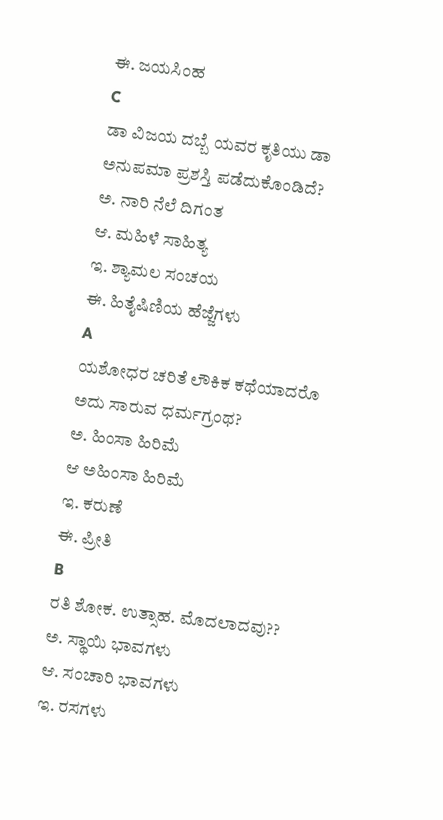ಈ. ಜಯಸಿಂಹ
C
ಡಾ ವಿಜಯ ದಬ್ಬೆ ಯವರ ಕೃತಿಯು ಡಾ ಅನುಪಮಾ ಪ್ರಶಸ್ತಿ ಪಡೆದುಕೊಂಡಿದೆ?
ಅ. ನಾರಿ ನೆಲೆ ದಿಗಂತ
ಆ. ಮಹಿಳೆ ಸಾಹಿತ್ಯ
ಇ. ಶ್ಯಾಮಲ ಸಂಚಯ
ಈ. ಹಿತೈಷಿಣಿಯ ಹೆಜ್ಜೆಗಳು
A
ಯಶೋಧರ ಚರಿತೆ ಲೌಕಿಕ ಕಥೆಯಾದರೊ ಅದು ಸಾರುವ ಧರ್ಮಗ್ರಂಥ?
ಅ. ಹಿಂಸಾ ಹಿರಿಮೆ
ಆ ಅಹಿಂಸಾ ಹಿರಿಮೆ
ಇ. ಕರುಣೆ
ಈ. ಪ್ರೀತಿ
B
ರತಿ ಶೋಕ. ಉತ್ಸಾಹ. ಮೊದಲಾದವು??
ಅ. ಸ್ಥಾಯಿ ಭಾವಗಳು
ಆ. ಸಂಚಾರಿ ಭಾವಗಳು
ಇ. ರಸಗಳು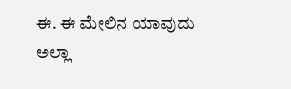ಈ. ಈ ಮೇಲಿನ ಯಾವುದು ಅಲ್ಲಾ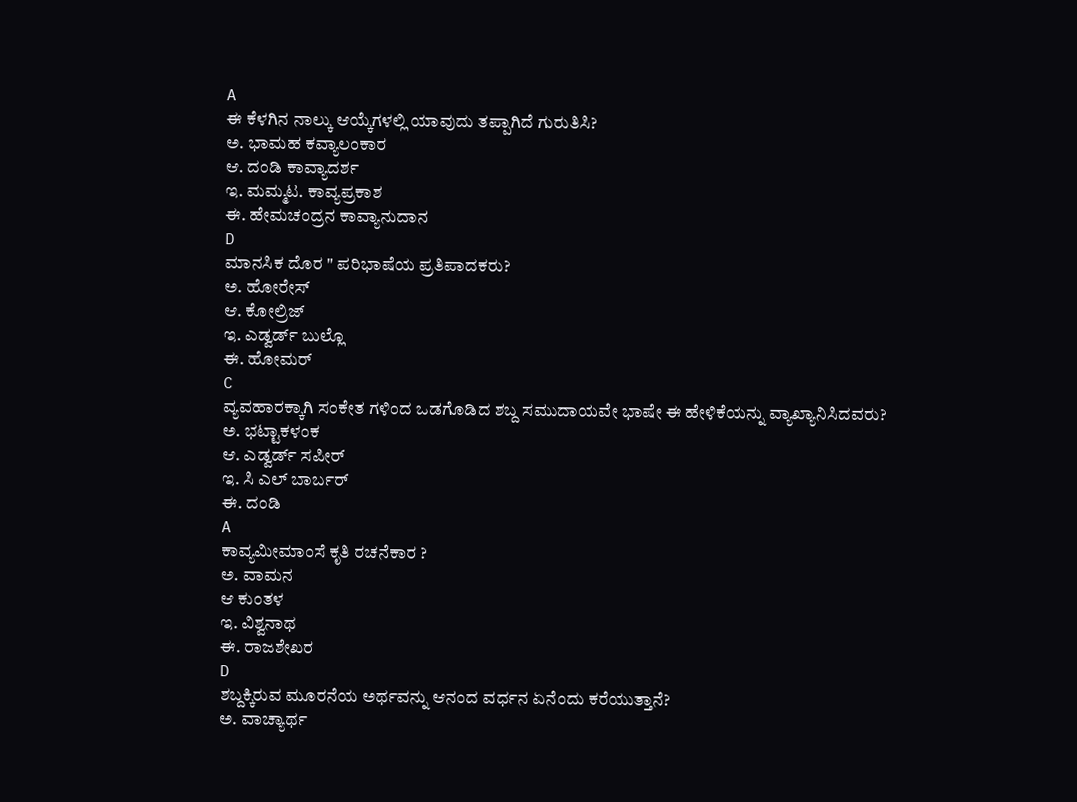A
ಈ ಕೆಳಗಿನ ನಾಲ್ಕು ಆಯ್ಕೆಗಳಲ್ಲಿ ಯಾವುದು ತಪ್ಪಾಗಿದೆ ಗುರುತಿಸಿ?
ಅ. ಭಾಮಹ ಕವ್ಯಾಲಂಕಾರ
ಆ. ದಂಡಿ ಕಾವ್ಯಾದರ್ಶ
ಇ. ಮಮ್ಮಟ. ಕಾವ್ಯಪ್ರಕಾಶ
ಈ. ಹೇಮಚಂದ್ರನ ಕಾವ್ಯಾನುದಾನ
D
ಮಾನಸಿಕ ದೊರ " ಪರಿಭಾಷೆಯ ಪ್ರತಿಪಾದಕರು?
ಅ. ಹೋರೇಸ್
ಆ. ಕೋಲ್ರಿಜ್
ಇ. ಎಡ್ವರ್ಡ್ ಬುಲ್ಲೊ
ಈ. ಹೋಮರ್
C
ವ್ಯವಹಾರಕ್ಕಾಗಿ ಸಂಕೇತ ಗಳಿಂದ ಒಡಗೊಡಿದ ಶಬ್ದ ಸಮುದಾಯವೇ ಭಾಷೇ ಈ ಹೇಳಿಕೆಯನ್ನು ವ್ಯಾಖ್ಯಾನಿಸಿದವರು?
ಅ. ಭಟ್ಟಾಕಳಂಕ
ಆ. ಎಡ್ವರ್ಡ್ ಸಪೀರ್
ಇ. ಸಿ ಎಲ್ ಬಾರ್ಬರ್
ಈ. ದಂಡಿ
A
ಕಾವ್ಯಮೀಮಾಂಸೆ ಕೃತಿ ರಚನೆಕಾರ ?
ಅ. ವಾಮನ
ಆ ಕುಂತಳ
ಇ. ವಿಶ್ವನಾಥ
ಈ. ರಾಜಶೇಖರ
D
ಶಬ್ದಕ್ಕಿರುವ ಮೂರನೆಯ ಅರ್ಥವನ್ನು ಆನಂದ ವರ್ಧನ ಏನೆಂದು ಕರೆಯುತ್ತಾನೆ?
ಅ. ವಾಚ್ಯಾರ್ಥ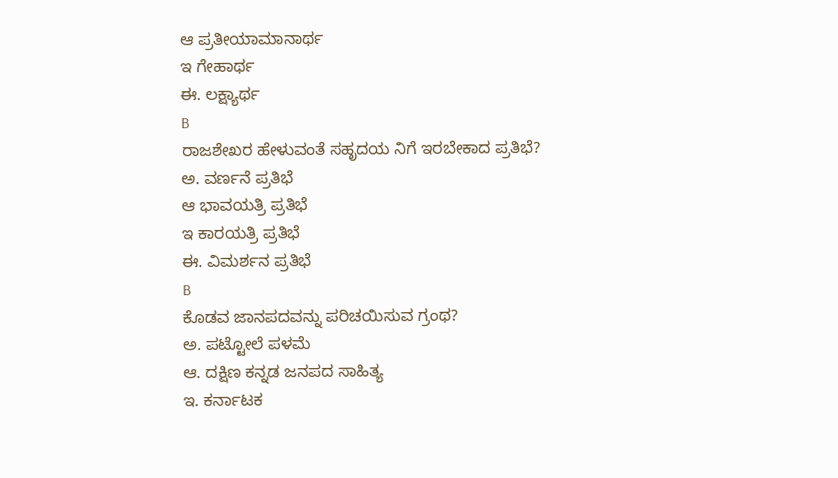ಆ ಪ್ರತೀಯಾಮಾನಾರ್ಥ
ಇ ಗೇಹಾರ್ಥ
ಈ. ಲಕ್ಷ್ಯಾರ್ಥ
B
ರಾಜಶೇಖರ ಹೇಳುವಂತೆ ಸಹೃದಯ ನಿಗೆ ಇರಬೇಕಾದ ಪ್ರತಿಭೆ?
ಅ. ವರ್ಣನೆ ಪ್ರತಿಭೆ
ಆ ಭಾವಯತ್ರಿ ಪ್ರತಿಭೆ
ಇ ಕಾರಯತ್ರಿ ಪ್ರತಿಭೆ
ಈ. ವಿಮರ್ಶನ ಪ್ರತಿಭೆ
B
ಕೊಡವ ಜಾನಪದವನ್ನು ಪರಿಚಯಿಸುವ ಗ್ರಂಥ?
ಅ. ಪಟ್ಟೋಲೆ ಪಳಮೆ
ಆ. ದಕ್ಷಿಣ ಕನ್ನಡ ಜನಪದ ಸಾಹಿತ್ಯ
ಇ. ಕರ್ನಾಟಕ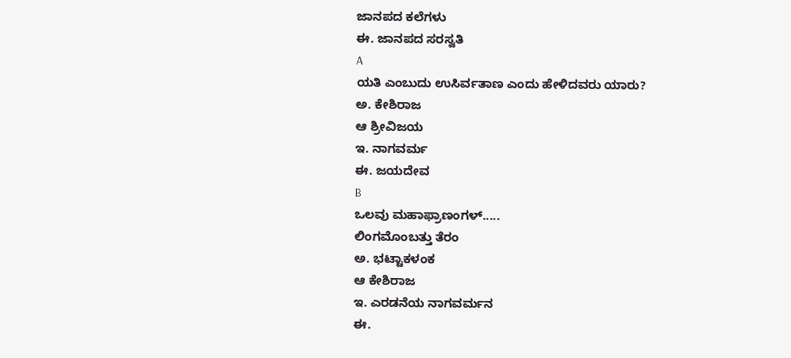ಜಾನಪದ ಕಲೆಗಳು
ಈ. ಜಾನಪದ ಸರಸ್ವತಿ
A
ಯತಿ ಎಂಬುದು ಉಸಿರ್ವತಾಣ ಎಂದು ಹೇಳಿದವರು ಯಾರು?
ಅ. ಕೇಶಿರಾಜ
ಆ ಶ್ರೀವಿಜಯ
ಇ. ನಾಗವರ್ಮ
ಈ. ಜಯದೇವ
B
ಒಲವು ಮಹಾಫ್ರಾಣಂಗಳ್.....
ಲಿಂಗಮೊಂಬತ್ತು ತೆರಂ
ಅ. ಭಟ್ಟಾಕಳಂಕ
ಆ ಕೇಶಿರಾಜ
ಇ. ಎರಡನೆಯ ನಾಗವರ್ಮನ
ಈ.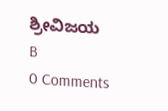ಶ್ರೀವಿಜಯ
B
0 Comments